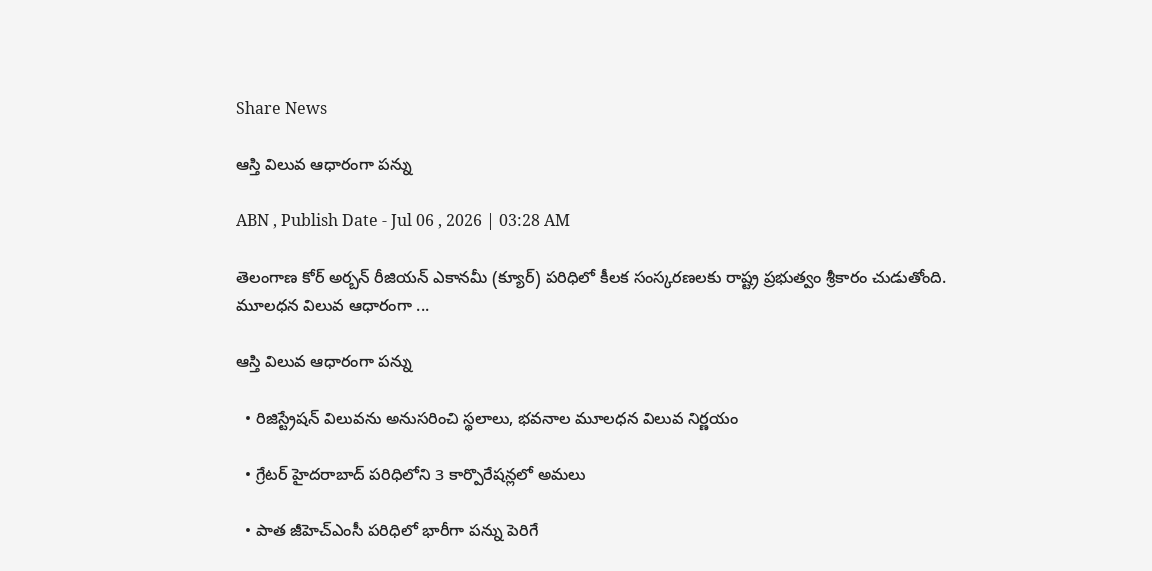Share News

ఆస్తి విలువ ఆధారంగా పన్ను

ABN , Publish Date - Jul 06 , 2026 | 03:28 AM

తెలంగాణ కోర్‌ అర్బన్‌ రీజియన్‌ ఎకానమీ (క్యూర్‌) పరిధిలో కీలక సంస్కరణలకు రాష్ట్ర ప్రభుత్వం శ్రీకారం చుడుతోంది. మూలధన విలువ ఆధారంగా ...

ఆస్తి విలువ ఆధారంగా పన్ను

  • రిజిస్ట్రేషన్‌ విలువను అనుసరించి స్థలాలు, భవనాల మూలధన విలువ నిర్ణయం

  • గ్రేటర్‌ హైదరాబాద్‌ పరిధిలోని 3 కార్పొరేషన్లలో అమలు

  • పాత జీహెచ్‌ఎంసీ పరిధిలో భారీగా పన్ను పెరిగే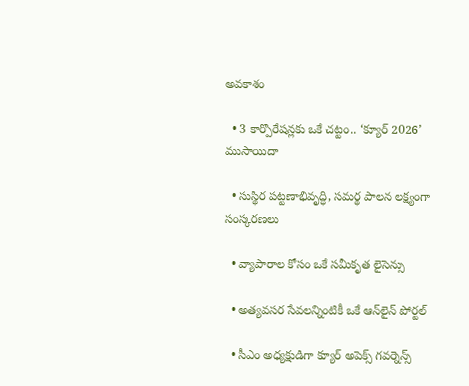అవకాశం

  • 3 కార్పొరేషన్లకు ఒకే చట్టం.. ‘క్యూర్‌ 2026’ ముసాయిదా

  • సుస్థిర పట్టణాభివృద్ధి, సమర్థ పాలన లక్ష్యంగా సంస్కరణలు

  • వ్యాపారాల కోసం ఒకే సమీకృత లైసెన్సు

  • అత్యవసర సేవలన్నింటికీ ఒకే ఆన్‌లైన్‌ పోర్టల్‌

  • సీఎం అధ్యక్షుడిగా క్యూర్‌ అపెక్స్‌ గవర్నెన్స్‌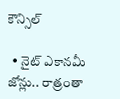కౌన్సిల్‌

  • నైట్‌ ఎకానమీ జోన్లు.. రాత్రంతా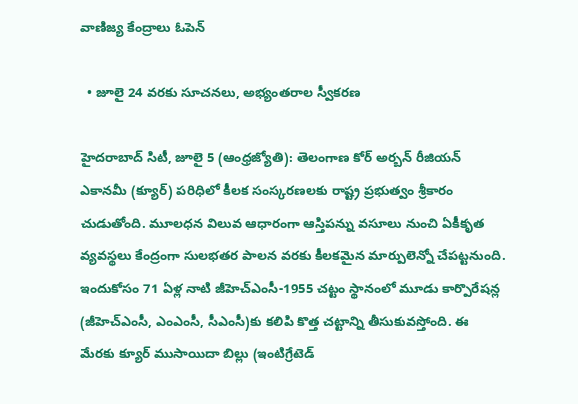వాణిజ్య కేంద్రాలు ఓపెన్‌

  • జూలై 24 వరకు సూచనలు, అభ్యంతరాల స్వీకరణ

హైదరాబాద్‌ సిటీ, జూలై 5 (ఆంధ్రజ్యోతి): తెలంగాణ కోర్‌ అర్బన్‌ రీజియన్‌ ఎకానమీ (క్యూర్‌) పరిధిలో కీలక సంస్కరణలకు రాష్ట్ర ప్రభుత్వం శ్రీకారం చుడుతోంది. మూలధన విలువ ఆధారంగా ఆస్తిపన్ను వసూలు నుంచి ఏకీకృత వ్యవస్థలు కేంద్రంగా సులభతర పాలన వరకు కీలకమైన మార్పులెన్నో చేపట్టనుంది. ఇందుకోసం 71 ఏళ్ల నాటి జీహెచ్‌ఎంసీ-1955 చట్టం స్థానంలో మూడు కార్పొరేషన్ల (జీహెచ్‌ఎంసీ, ఎంఎంసీ, సీఎంసీ)కు కలిపి కొత్త చట్టాన్ని తీసుకువస్తోంది. ఈ మేరకు క్యూర్‌ ముసాయిదా బిల్లు (ఇంటిగ్రేటెడ్‌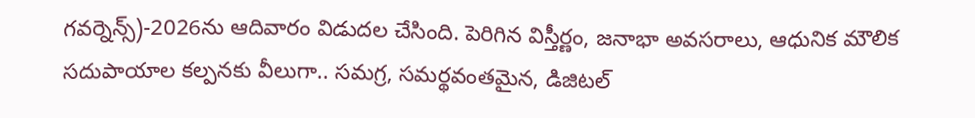గవర్నెన్స్‌)-2026ను ఆదివారం విడుదల చేసింది. పెరిగిన విస్తీర్ణం, జనాభా అవసరాలు, ఆధునిక మౌలిక సదుపాయాల కల్పనకు వీలుగా.. సమగ్ర, సమర్థవంతమైన, డిజిటల్‌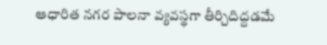ఆధారిత నగర పాలనా వ్యవస్థగా తీర్చిదిద్దడమే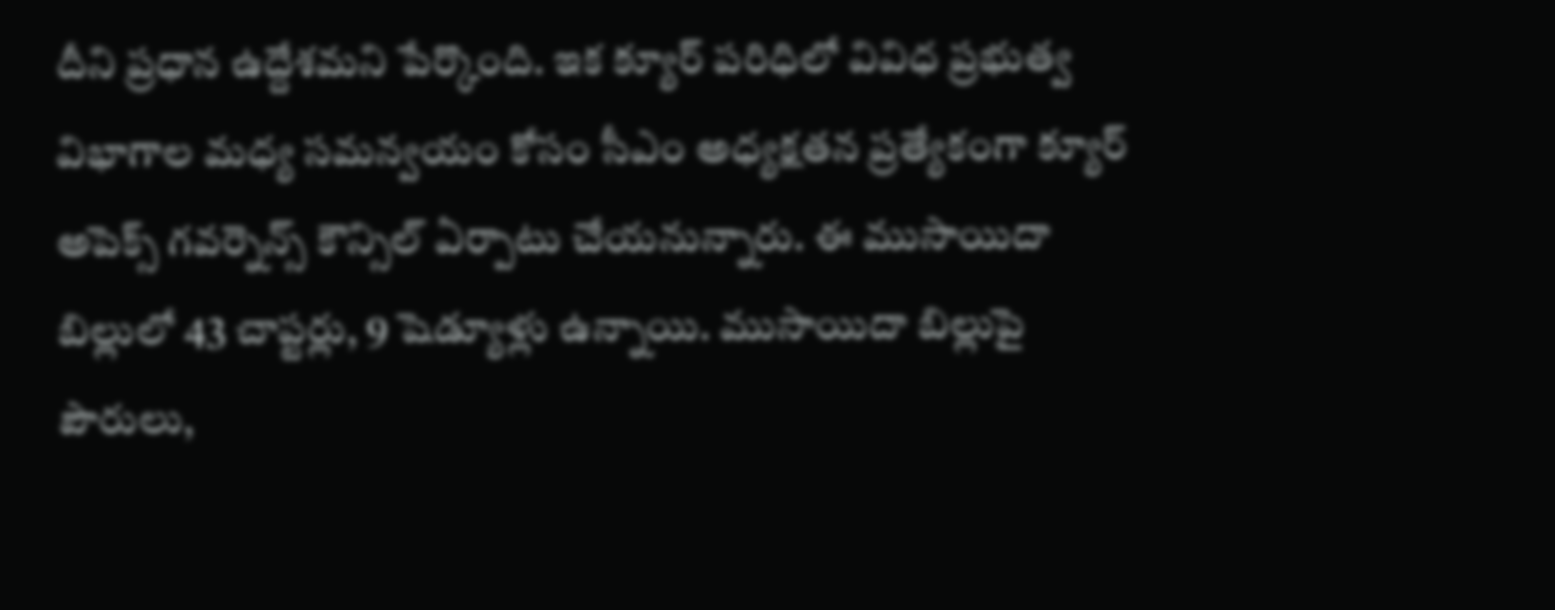దీని ప్రధాన ఉద్దేశమని పేర్కొంది. ఇక క్యూర్‌ పరిధిలో వివిధ ప్రభుత్వ విభాగాల మధ్య సమన్వయం కోసం సీఎం అధ్యక్షతన ప్రత్యేకంగా క్యూర్‌ అపెక్స్‌ గవర్నెన్స్‌ కౌన్సిల్‌ ఏర్పాటు చేయనున్నారు. ఈ ముసాయిదా బిల్లులో 43 చాప్టర్లు, 9 షెడ్యూళ్లు ఉన్నాయి. ముసాయిదా బిల్లుపై పౌరులు,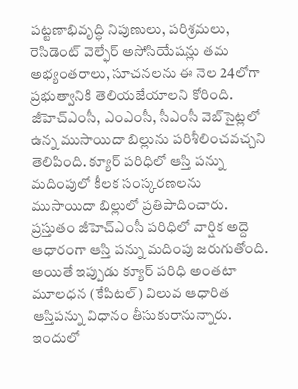పట్టణాభివృద్ధి నిపుణులు, పరిశ్రమలు, రెసిడెంట్‌ వెల్ఫేర్‌ అసోసియేషన్లు తమ అభ్యంతరాలు, సూచనలను ఈ నెల 24లోగా ప్రభుత్వానికి తెలియజేయాలని కోరింది. జీహెచ్‌ఎంసీ, ఎంఎంసీ, సీఎంసీ వెబ్‌సైట్లలో ఉన్న ముసాయిదా బిల్లును పరిశీలించవచ్చని తెలిపింది. క్యూర్‌ పరిధిలో ఆస్తి పన్ను మదింపులో కీలక సంస్కరణలను ముసాయిదా బిల్లులో ప్రతిపాదించారు. ప్రస్తుతం జీహెచ్‌ఎంసీ పరిధిలో వార్షిక అద్దె ఆధారంగా ఆస్తి పన్ను మదింపు జరుగుతోంది. అయితే ఇప్పుడు క్యూర్‌ పరిధి అంతటా మూలధన (కేపిటల్‌) విలువ ఆధారిత ఆస్తిపన్ను విధానం తీసుకురానున్నారు. ఇందులో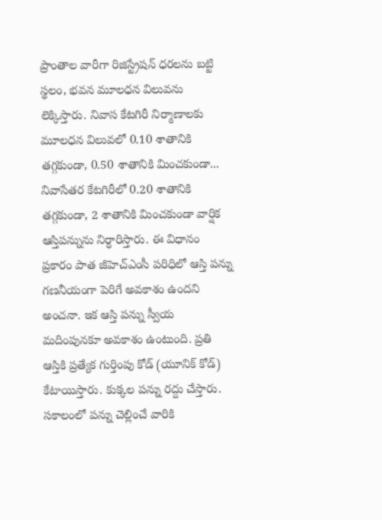ప్రాంతాల వారీగా రిజిస్ట్రేషన్‌ ధరలను బట్టి స్థలం, భవన మూలధన విలువను లెక్కిస్తారు. నివాస కేటగిరీ నిర్మాణాలకు మూలధన విలువలో 0.10 శాతానికి తగ్గకుండా, 0.50 శాతానికి మించకుండా... నివాసేతర కేటగిరీలో 0.20 శాతానికి తగ్గకుండా, 2 శాతానికి మించకుండా వార్షిక ఆస్తిపన్నును నిర్ధారిస్తారు. ఈ విధానం ప్రకారం పాత జీహెచ్‌ఎంసీ పరిధిలో ఆస్తి పన్ను గణనీయంగా పెరిగే అవకాశం ఉందని అంచనా. ఇక ఆస్తి పన్ను స్వీయ మదింపునకూ అవకాశం ఉంటుంది. ప్రతి ఆస్తికి ప్రత్యేక గుర్తింపు కోడ్‌ (యూనిక్‌ కోడ్‌) కేటాయిస్తారు. కుక్కల పన్ను రద్దు చేస్తారు. సకాలంలో పన్ను చెల్లించే వారికి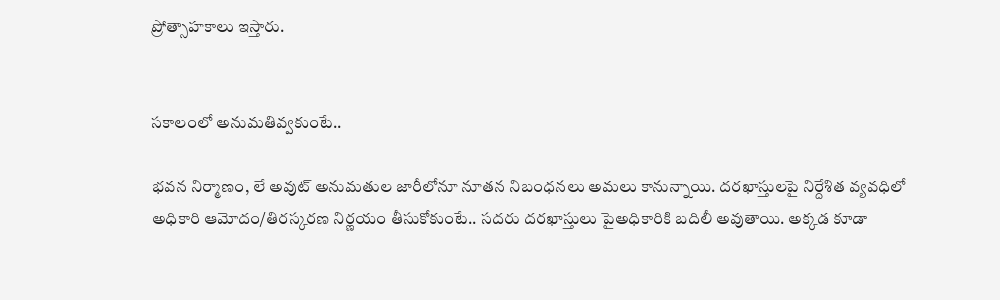ప్రోత్సాహకాలు ఇస్తారు.


సకాలంలో అనుమతివ్వకుంటే..

భవన నిర్మాణం, లే అవుట్‌ అనుమతుల జారీలోనూ నూతన నిబంధనలు అమలు కానున్నాయి. దరఖాస్తులపై నిర్దేశిత వ్యవధిలో అధికారి ఆమోదం/తిరస్కరణ నిర్ణయం తీసుకోకుంటే.. సదరు దరఖాస్తులు పైఅధికారికి బదిలీ అవుతాయి. అక్కడ కూడా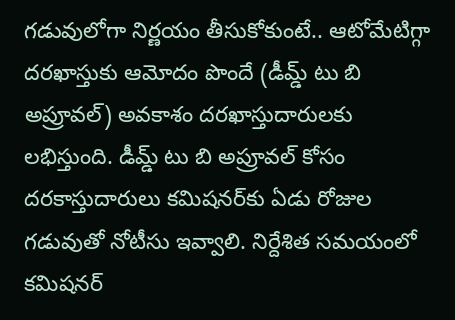గడువులోగా నిర్ణయం తీసుకోకుంటే.. ఆటోమేటిగ్గా దరఖాస్తుకు ఆమోదం పొందే (డీమ్డ్‌ టు బి అప్రూవల్‌) అవకాశం దరఖాస్తుదారులకు లభిస్తుంది. డీమ్డ్‌ టు బి అప్రూవల్‌ కోసం దరకాస్తుదారులు కమిషనర్‌కు ఏడు రోజుల గడువుతో నోటీసు ఇవ్వాలి. నిర్దేశిత సమయంలో కమిషనర్‌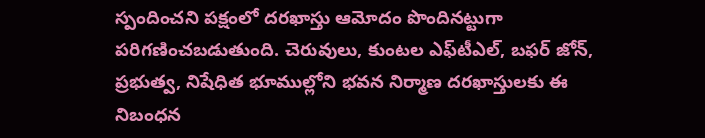స్పందించని పక్షంలో దరఖాస్తు ఆమోదం పొందినట్టుగా పరిగణించబడుతుంది. చెరువులు, కుంటల ఎఫ్‌టీఎల్‌, బఫర్‌ జోన్‌, ప్రభుత్వ, నిషేధిత భూముల్లోని భవన నిర్మాణ దరఖాస్తులకు ఈ నిబంధన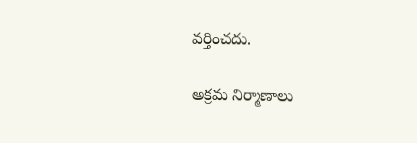వర్తించదు.

అక్రమ నిర్మాణాలు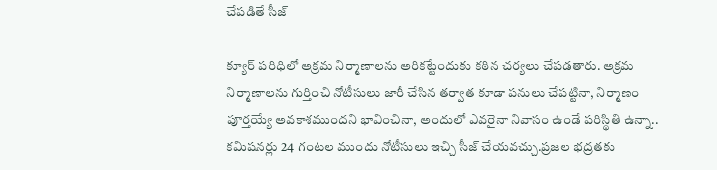చేపడితే సీజ్‌

క్యూర్‌ పరిధిలో అక్రమ నిర్మాణాలను అరికట్టేందుకు కఠిన చర్యలు చేపడతారు. అక్రమ నిర్మాణాలను గుర్తించి నోటీసులు జారీ చేసిన తర్వాత కూడా పనులు చేపట్టినా, నిర్మాణం పూర్తయ్యే అవకాశముందని భావించినా, అందులో ఎవరైనా నివాసం ఉండే పరిస్థితి ఉన్నా.. కమిషనర్లు 24 గంటల ముందు నోటీసులు ఇచ్చి సీజ్‌ చేయవచ్చు.ప్రజల భద్రతకు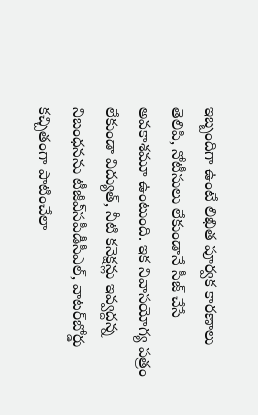ఇబ్బందిగా ఉంటే లిఖిత పూర్వక కారణాలు తెలిపి, నోటీసులు లేకుండానే సీజ్‌ చేసే అవకాశమూ ఉంటుంది. ఇక నివాసయోగ్య పత్రం లేకుండా విద్యుత్‌, నీటి కనెక్షన్లు ఇవ్వద్దన్న నిబంధనను టీజీఎ్‌సపీడీసీఎల్‌, వాటర్‌బోర్డు కచ్చితంగా పాటించేలా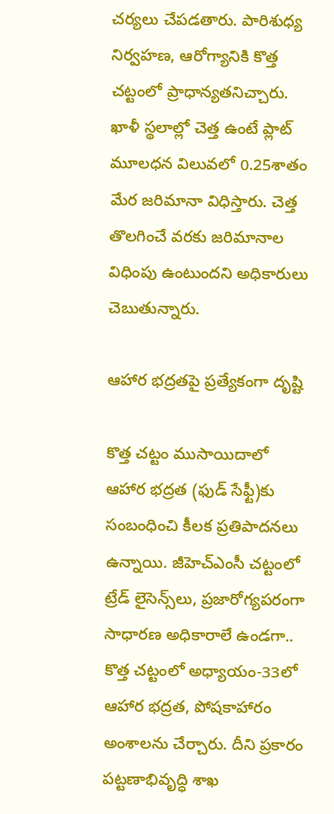చర్యలు చేపడతారు. పారిశుధ్య నిర్వహణ, ఆరోగ్యానికి కొత్త చట్టంలో ప్రాధాన్యతనిచ్చారు. ఖాళీ స్థలాల్లో చెత్త ఉంటే ప్లాట్‌ మూలధన విలువలో 0.25శాతం మేర జరిమానా విధిస్తారు. చెత్త తొలగించే వరకు జరిమానాల విధింపు ఉంటుందని అధికారులు చెబుతున్నారు.

ఆహార భద్రతపై ప్రత్యేకంగా దృష్టి

కొత్త చట్టం ముసాయిదాలో ఆహార భద్రత (ఫుడ్‌ సేఫ్టీ)కు సంబంధించి కీలక ప్రతిపాదనలు ఉన్నాయి. జీహెచ్‌ఎంసీ చట్టంలో ట్రేడ్‌ లైసెన్స్‌లు, ప్రజారోగ్యపరంగా సాధారణ అధికారాలే ఉండగా.. కొత్త చట్టంలో అధ్యాయం-33లో ఆహార భద్రత, పోషకాహారం అంశాలను చేర్చారు. దీని ప్రకారం పట్టణాభివృద్ధి శాఖ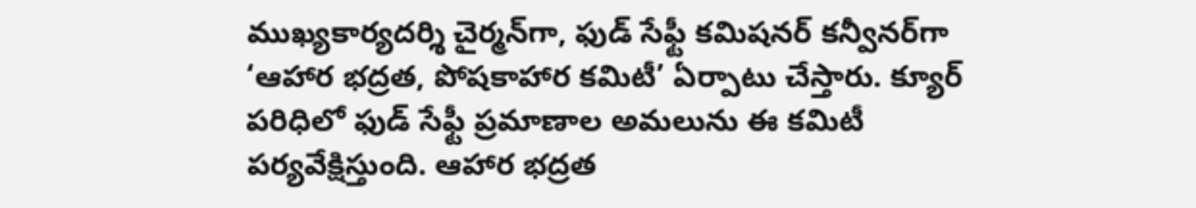ముఖ్యకార్యదర్శి చైర్మన్‌గా, ఫుడ్‌ సేఫ్టీ కమిషనర్‌ కన్వీనర్‌గా ‘ఆహార భద్రత, పోషకాహార కమిటీ’ ఏర్పాటు చేస్తారు. క్యూర్‌ పరిధిలో ఫుడ్‌ సేఫ్టీ ప్రమాణాల అమలును ఈ కమిటీ పర్యవేక్షిస్తుంది. ఆహార భద్రత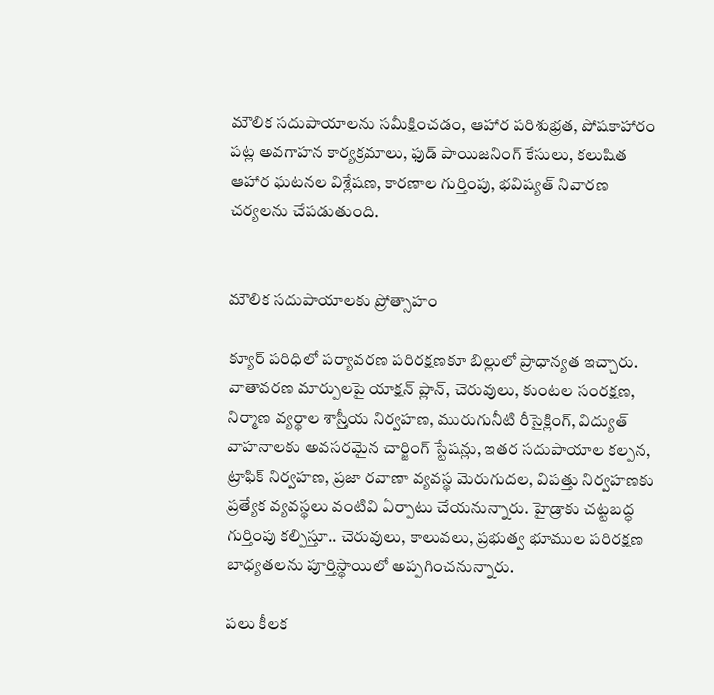మౌలిక సదుపాయాలను సమీక్షించడం, ఆహార పరిశుభ్రత, పోషకాహారం పట్ల అవగాహన కార్యక్రమాలు, ఫుడ్‌ పాయిజనింగ్‌ కేసులు, కలుషిత ఆహార ఘటనల విశ్లేషణ, కారణాల గుర్తింపు, భవిష్యత్‌ నివారణ చర్యలను చేపడుతుంది.


మౌలిక సదుపాయాలకు ప్రోత్సాహం

క్యూర్‌ పరిధిలో పర్యావరణ పరిరక్షణకూ బిల్లులో ప్రాధాన్యత ఇచ్చారు. వాతావరణ మార్పులపై యాక్షన్‌ ప్లాన్‌, చెరువులు, కుంటల సంరక్షణ, నిర్మాణ వ్యర్థాల శాస్ర్తీయ నిర్వహణ, మురుగునీటి రీసైక్లింగ్‌, విద్యుత్‌ వాహనాలకు అవసరమైన చార్జింగ్‌ స్టేషన్లు, ఇతర సదుపాయాల కల్పన, ట్రాఫిక్‌ నిర్వహణ, ప్రజా రవాణా వ్యవస్థ మెరుగుదల, విపత్తు నిర్వహణకు ప్రత్యేక వ్యవస్థలు వంటివి ఏర్పాటు చేయనున్నారు. హైడ్రాకు చట్టబద్ధ గుర్తింపు కల్పిస్తూ.. చెరువులు, కాలువలు, ప్రభుత్వ భూముల పరిరక్షణ బాధ్యతలను పూర్తిస్థాయిలో అప్పగించనున్నారు.

పలు కీలక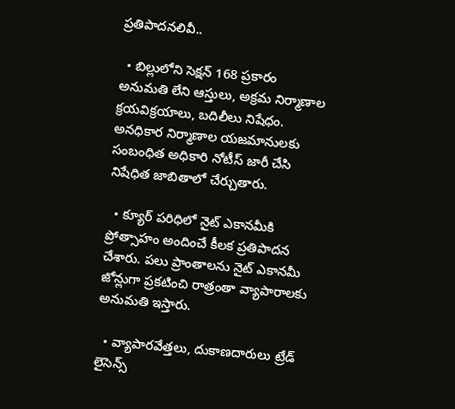ప్రతిపాదనలివీ..

  • బిల్లులోని సెక్షన్‌ 168 ప్రకారం అనుమతి లేని ఆస్తులు, అక్రమ నిర్మాణాల క్రయవిక్రయాలు, బదిలీలు నిషేధం. అనధికార నిర్మాణాల యజమానులకు సంబంధిత అధికారి నోటీస్‌ జారీ చేసి నిషేధిత జాబితాలో చేర్చుతారు.

  • క్యూర్‌ పరిధిలో నైట్‌ ఎకానమీకి ప్రోత్సాహం అందించే కీలక ప్రతిపాదన చేశారు. పలు ప్రాంతాలను నైట్‌ ఎకానమీ జోన్లుగా ప్రకటించి రాత్రంతా వ్యాపారాలకు అనుమతి ఇస్తారు.

  • వ్యాపారవేత్తలు, దుకాణదారులు ట్రేడ్‌ లైసెన్స్‌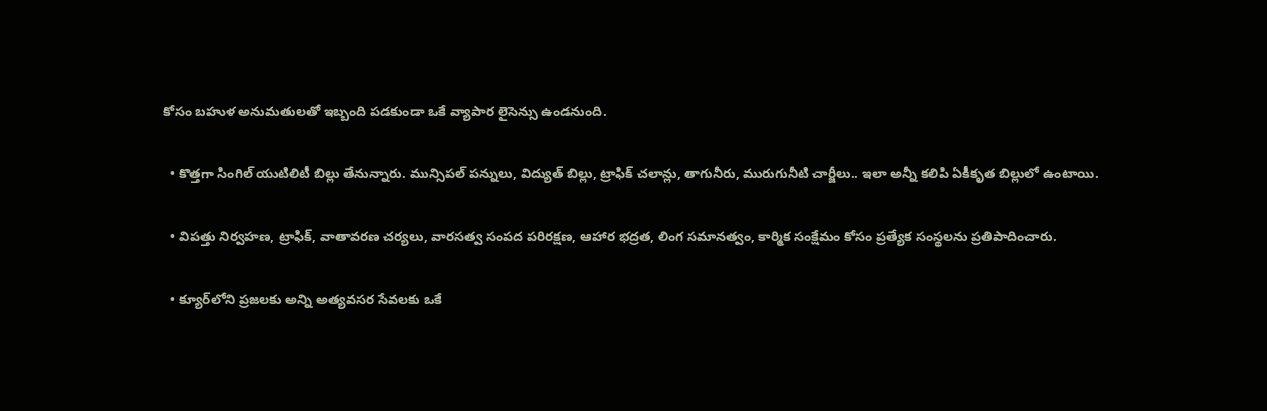కోసం బహుళ అనుమతులతో ఇబ్బంది పడకుండా ఒకే వ్యాపార లైసెన్సు ఉండనుంది.

  • కొత్తగా సింగిల్‌ యుటిలిటీ బిల్లు తేనున్నారు. మున్సిపల్‌ పన్నులు, విద్యుత్‌ బిల్లు, ట్రాఫిక్‌ చలాన్లు, తాగునీరు, మురుగునీటి చార్జీలు.. ఇలా అన్నీ కలిపి ఏకీకృత బిల్లులో ఉంటాయి.

  • విపత్తు నిర్వహణ, ట్రాఫిక్‌, వాతావరణ చర్యలు, వారసత్వ సంపద పరిరక్షణ, ఆహార భద్రత, లింగ సమానత్వం, కార్మిక సంక్షేమం కోసం ప్రత్యేక సంస్థలను ప్రతిపాదించారు.

  • క్యూర్‌లోని ప్రజలకు అన్ని అత్యవసర సేవలకు ఒకే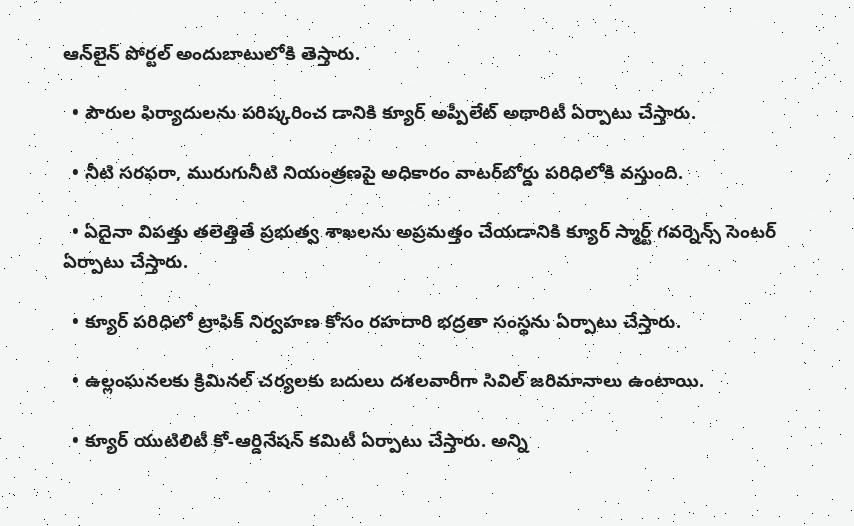ఆన్‌లైన్‌ పోర్టల్‌ అందుబాటులోకి తెస్తారు.

  • పౌరుల ఫిర్యాదులను పరిష్కరించ డానికి క్యూర్‌ అప్పీలేట్‌ అథారిటీ ఏర్పాటు చేస్తారు.

  • నీటి సరఫరా, మురుగునీటి నియంత్రణపై అధికారం వాటర్‌బోర్డు పరిధిలోకి వస్తుంది.

  • ఏదైనా విపత్తు తలెత్తితే ప్రభుత్వ శాఖలను అప్రమత్తం చేయడానికి క్యూర్‌ స్మార్ట్‌ గవర్నెన్స్‌ సెంటర్‌ ఏర్పాటు చేస్తారు.

  • క్యూర్‌ పరిధిలో ట్రాఫిక్‌ నిర్వహణ కోసం రహదారి భద్రతా సంస్థను ఏర్పాటు చేస్తారు.

  • ఉల్లంఘనలకు క్రిమినల్‌ చర్యలకు బదులు దశలవారీగా సివిల్‌ జరిమానాలు ఉంటాయి.

  • క్యూర్‌ యుటిలిటీ కో-ఆర్డినేషన్‌ కమిటీ ఏర్పాటు చేస్తారు. అన్ని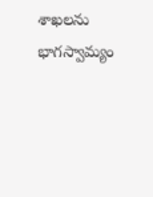శాఖలను భాగస్వామ్యం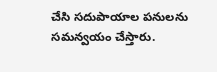చేసి సదుపాయాల పనులను సమన్వయం చేస్తారు.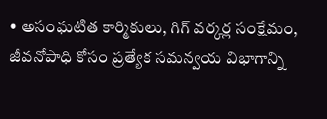• అసంఘటిత కార్మికులు, గిగ్‌ వర్కర్ల సంక్షేమం, జీవనోపాధి కోసం ప్రత్యేక సమన్వయ విభాగాన్ని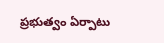ప్రభుత్వం ఏర్పాటు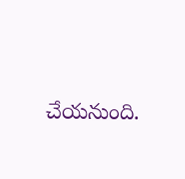చేయనుంది.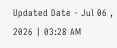Updated Date - Jul 06 , 2026 | 03:28 AM